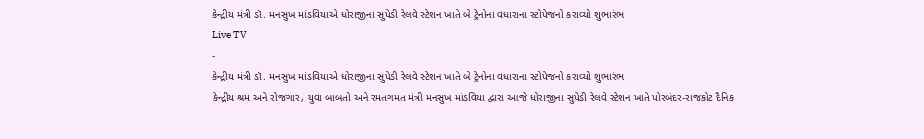કેન્દ્રીય મંત્રી ડૉ. મનસુખ માંડવિયાએ ધોરાજીના સુપેડી રેલવે સ્ટેશન ખાતે બે ટ્રેનોના વધારાના સ્ટોપેજનો કરાવ્યો શુભારંભ
Live TV
-
કેન્દ્રીય મંત્રી ડૉ. મનસુખ માંડવિયાએ ધોરાજીના સુપેડી રેલવે સ્ટેશન ખાતે બે ટ્રેનોના વધારાના સ્ટોપેજનો કરાવ્યો શુભારંભ
કેન્દ્રીય શ્રમ અને રોજગાર, યુવા બાબતો અને રમતગમત મંત્રી મનસુખ માંડવિયા દ્વારા આજે ધોરાજીના સુપેડી રેલવે સ્ટેશન ખાતે પોરબંદર-રાજકોટ દૈનિક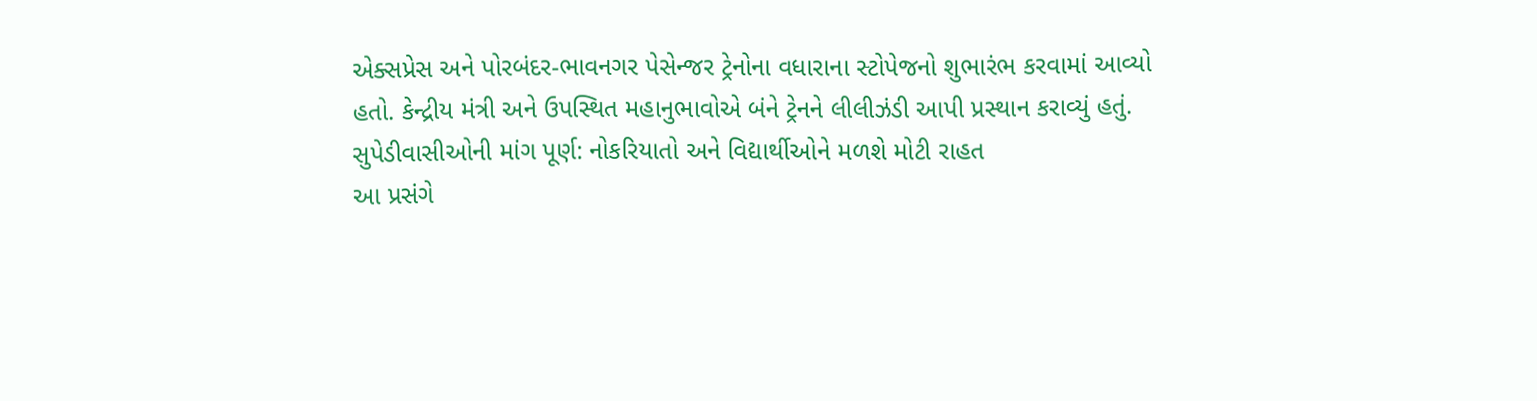એક્સપ્રેસ અને પોરબંદર-ભાવનગર પેસેન્જર ટ્રેનોના વધારાના સ્ટોપેજનો શુભારંભ કરવામાં આવ્યો હતો. કેન્દ્રીય મંત્રી અને ઉપસ્થિત મહાનુભાવોએ બંને ટ્રેનને લીલીઝંડી આપી પ્રસ્થાન કરાવ્યું હતું.
સુપેડીવાસીઓની માંગ પૂર્ણ: નોકરિયાતો અને વિદ્યાર્થીઓને મળશે મોટી રાહત
આ પ્રસંગે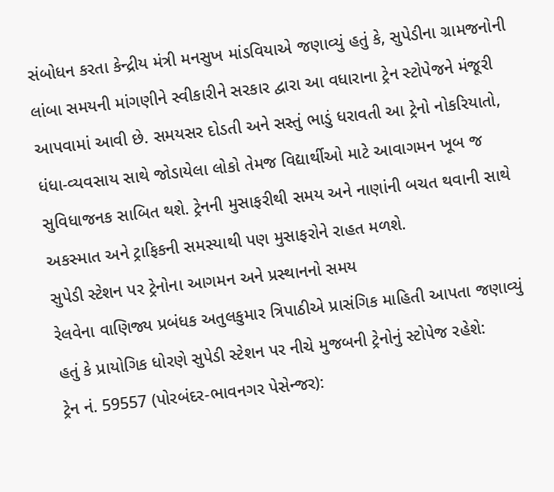સંબોધન કરતા કેન્દ્રીય મંત્રી મનસુખ માંડવિયાએ જણાવ્યું હતું કે, સુપેડીના ગ્રામજનોની લાંબા સમયની માંગણીને સ્વીકારીને સરકાર દ્વારા આ વધારાના ટ્રેન સ્ટોપેજને મંજૂરી આપવામાં આવી છે. સમયસર દોડતી અને સસ્તું ભાડું ધરાવતી આ ટ્રેનો નોકરિયાતો, ધંધા-વ્યવસાય સાથે જોડાયેલા લોકો તેમજ વિદ્યાર્થીઓ માટે આવાગમન ખૂબ જ સુવિધાજનક સાબિત થશે. ટ્રેનની મુસાફરીથી સમય અને નાણાંની બચત થવાની સાથે અકસ્માત અને ટ્રાફિકની સમસ્યાથી પણ મુસાફરોને રાહત મળશે.
સુપેડી સ્ટેશન પર ટ્રેનોના આગમન અને પ્રસ્થાનનો સમય
રેલવેના વાણિજ્ય પ્રબંધક અતુલકુમાર ત્રિપાઠીએ પ્રાસંગિક માહિતી આપતા જણાવ્યું હતું કે પ્રાયોગિક ધોરણે સુપેડી સ્ટેશન પર નીચે મુજબની ટ્રેનોનું સ્ટોપેજ રહેશે:
ટ્રેન નં. 59557 (પોરબંદર-ભાવનગર પેસેન્જર):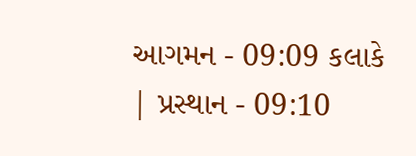આગમન - 09:09 કલાકે | પ્રસ્થાન - 09:10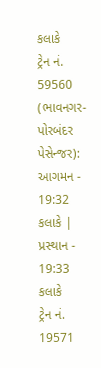કલાકે
ટ્રેન નં. 59560 (ભાવનગર-પોરબંદર પેસેન્જર): આગમન - 19:32 કલાકે | પ્રસ્થાન - 19:33 કલાકે
ટ્રેન નં. 19571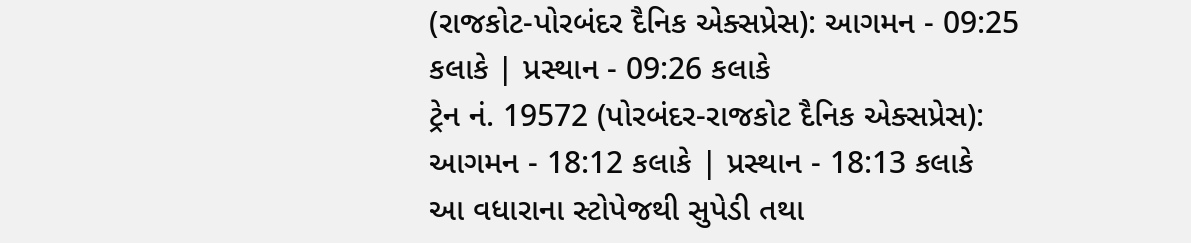(રાજકોટ-પોરબંદર દૈનિક એક્સપ્રેસ): આગમન - 09:25 કલાકે | પ્રસ્થાન - 09:26 કલાકે
ટ્રેન નં. 19572 (પોરબંદર-રાજકોટ દૈનિક એક્સપ્રેસ): આગમન - 18:12 કલાકે | પ્રસ્થાન - 18:13 કલાકે
આ વધારાના સ્ટોપેજથી સુપેડી તથા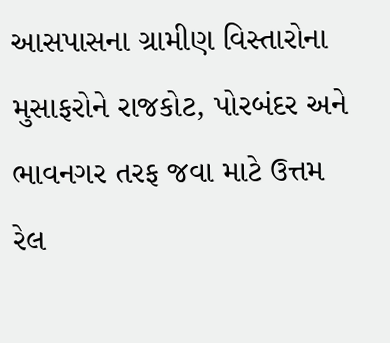આસપાસના ગ્રામીણ વિસ્તારોના મુસાફરોને રાજકોટ, પોરબંદર અને ભાવનગર તરફ જવા માટે ઉત્તમ રેલ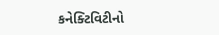કનેક્ટિવિટીનો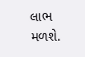લાભ મળશે.